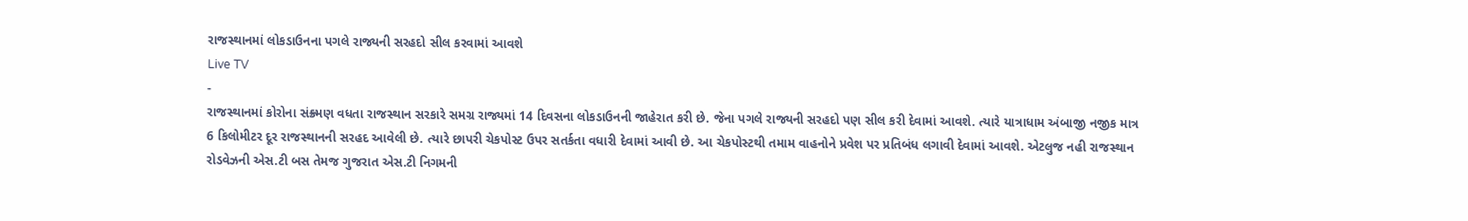રાજસ્થાનમાં લોકડાઉનના પગલે રાજ્યની સરહદો સીલ કરવામાં આવશે
Live TV
-
રાજસ્થાનમાં કોરોના સંક્ર્મણ વધતા રાજસ્થાન સરકારે સમગ્ર રાજ્યમાં 14 દિવસના લોકડાઉનની જાહેરાત કરી છે. જેના પગલે રાજ્યની સરહદો પણ સીલ કરી દેવામાં આવશે. ત્યારે યાત્રાધામ અંબાજી નજીક માત્ર 6 કિલોમીટર દૂર રાજસ્થાનની સરહદ આવેલી છે. ત્યારે છાપરી ચેકપોસ્ટ ઉપર સતર્કતા વધારી દેવામાં આવી છે. આ ચેકપોસ્ટથી તમામ વાહનોને પ્રવેશ પર પ્રતિબંધ લગાવી દેવામાં આવશે. એટલુજ નહી રાજસ્થાન રોડવેઝની એસ.ટી બસ તેમજ ગુજરાત એસ.ટી નિગમની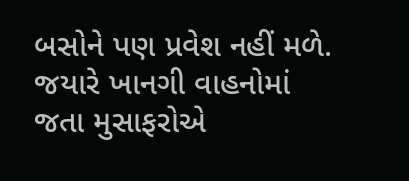બસોને પણ પ્રવેશ નહીં મળે. જયારે ખાનગી વાહનોમાં જતા મુસાફરોએ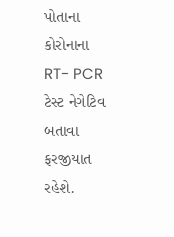પોતાના કોરોનાના RT- PCR ટેસ્ટ નેગેટિવ બતાવા ફરજીયાત રહેશે.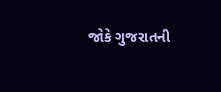જોકે ગુજરાતની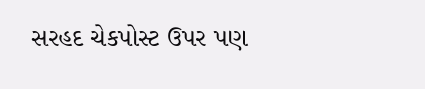સરહદ ચેકપોસ્ટ ઉપર પણ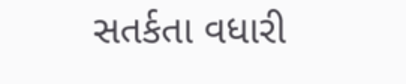સતર્કતા વધારી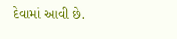દેવામાં આવી છે.